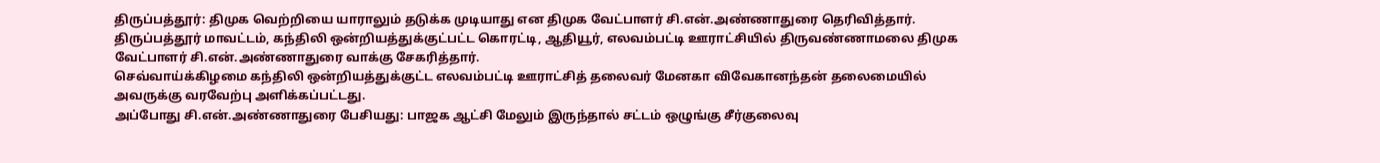திருப்பத்தூர்: திமுக வெற்றியை யாராலும் தடுக்க முடியாது என திமுக வேட்பாளர் சி.என்.அண்ணாதுரை தெரிவித்தார்.
திருப்பத்தூர் மாவட்டம், கந்திலி ஒன்றியத்துக்குட்பட்ட கொரட்டி, ஆதியூர், எலவம்பட்டி ஊராட்சியில் திருவண்ணாமலை திமுக வேட்பாளர் சி.என்.அண்ணாதுரை வாக்கு சேகரித்தார்.
செவ்வாய்க்கிழமை கந்திலி ஒன்றியத்துக்குட்ட எலவம்பட்டி ஊராட்சித் தலைவர் மேனகா விவேகானந்தன் தலைமையில் அவருக்கு வரவேற்பு அளிக்கப்பட்டது.
அப்போது சி.என்.அண்ணாதுரை பேசியது: பாஜக ஆட்சி மேலும் இருந்தால் சட்டம் ஒழுங்கு சீர்குலைவு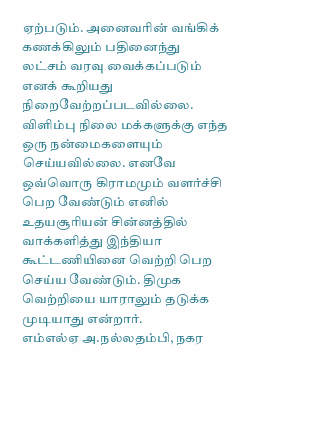ஏற்படும். அனைவரின் வங்கிக் கணக்கிலும் பதினைந்து லட்சம் வரவு வைக்கப்படும் எனக் கூறியது நிறைவேற்றப்படவில்லை. விளிம்பு நிலை மக்களுக்கு எந்த ஒரு நன்மைகளையும் செய்யவில்லை. எனவே ஒவ்வொரு கிராமமும் வளர்ச்சி பெற வேண்டும் எனில் உதயசூரியன் சின்னத்தில் வாக்களித்து இந்தியா கூட்டணியினை வெற்றி பெற செய்ய வேண்டும். திமுக வெற்றியை யாராலும் தடுக்க முடியாது என்றார்.
எம்எல்ஏ அ.நல்லதம்பி, நகர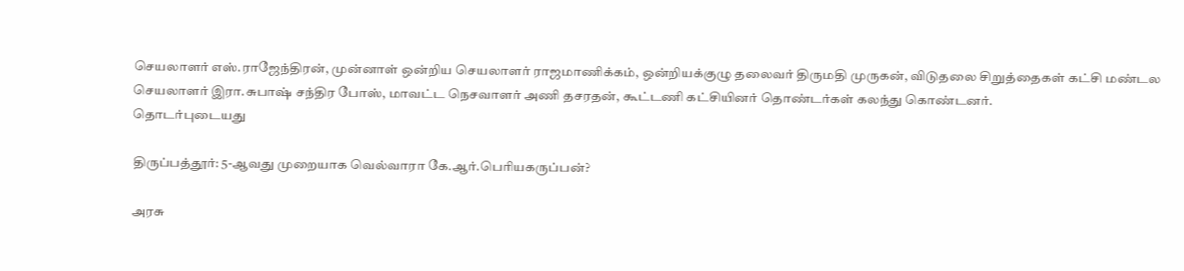செயலாளர் எஸ்.ராஜேந்திரன், முன்னாள் ஒன்றிய செயலாளர் ராஜமாணிக்கம், ஒன்றியக்குழு தலைவர் திருமதி முருகன், விடுதலை சிறுத்தைகள் கட்சி மண்டல செயலாளர் இரா.சுபாஷ் சந்திர போஸ், மாவட்ட நெசவாளர் அணி தசரதன், கூட்டணி கட்சியினர் தொண்டர்கள் கலந்து கொண்டனர்.
தொடர்புடையது

திருப்பத்தூர்: 5-ஆவது முறையாக வெல்வாரா கே.ஆர்.பெரியகருப்பன்?

அரசு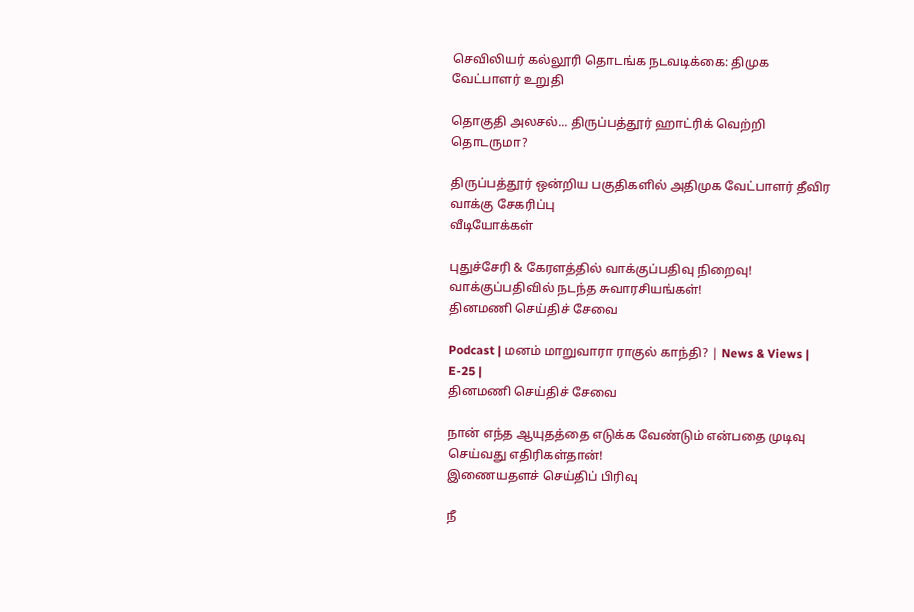செவிலியர் கல்லூரி தொடங்க நடவடிக்கை: திமுக வேட்பாளர் உறுதி

தொகுதி அலசல்... திருப்பத்தூர் ஹாட்ரிக் வெற்றி தொடருமா?

திருப்பத்தூர் ஒன்றிய பகுதிகளில் அதிமுக வேட்பாளர் தீவிர வாக்கு சேகரிப்பு
வீடியோக்கள்

புதுச்சேரி & கேரளத்தில் வாக்குப்பதிவு நிறைவு! வாக்குப்பதிவில் நடந்த சுவாரசியங்கள்!
தினமணி செய்திச் சேவை

Podcast | மனம் மாறுவாரா ராகுல் காந்தி? | News & Views | E-25 |
தினமணி செய்திச் சேவை

நான் எந்த ஆயுதத்தை எடுக்க வேண்டும் என்பதை முடிவு செய்வது எதிரிகள்தான்!
இணையதளச் செய்திப் பிரிவு

நீ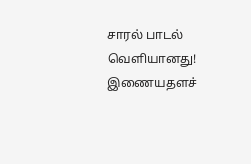சாரல் பாடல் வெளியானது!
இணையதளச்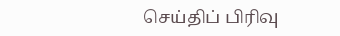செய்திப் பிரிவு